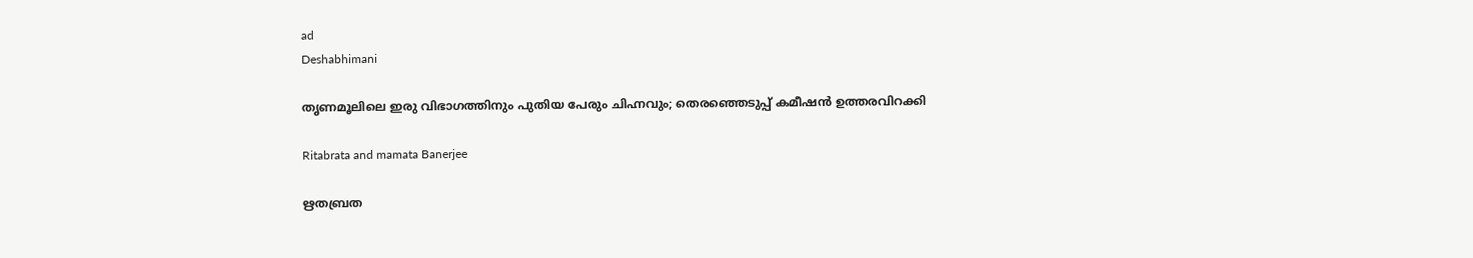ad
Deshabhimani

തൃണമൂലിലെ ഇരു വിഭാഗത്തിനും പുതിയ പേരും ചിഹ്നവും; തെരഞ്ഞെടുപ്പ് കമീഷൻ ഉത്തരവിറക്കി

Ritabrata and mamata Banerjee

ഋതബ്രത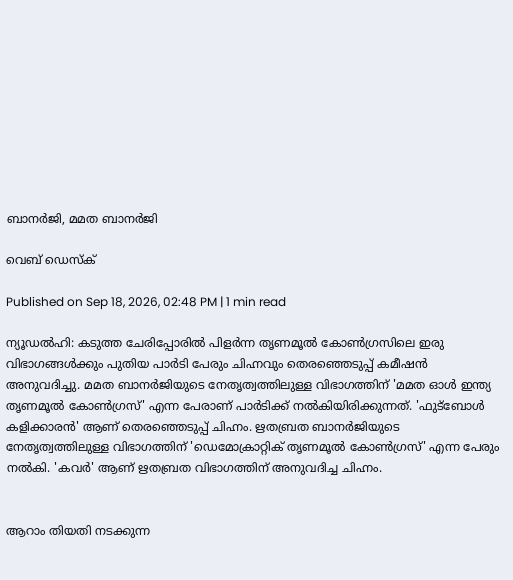ബാനർജി, മമത ബാനർജി

വെബ് ഡെസ്ക്

Published on Sep 18, 2026, 02:48 PM | 1 min read

ന്യൂഡൽഹി: കടുത്ത ചേരിപ്പോരില്‍ പിളര്‍ന്ന തൃണമൂൽ കോൺഗ്രസിലെ ഇരു വിഭാഗങ്ങള്‍ക്കും പുതിയ പാർടി പേരും ചിഹ്നവും തെരഞ്ഞെടുപ്പ് കമീഷൻ അനുവദിച്ചു. മമത ബാനര്‍ജിയുടെ നേതൃത്വത്തിലുള്ള വിഭാഗത്തിന് 'മമത ഓൾ ഇന്ത്യ തൃണമൂൽ കോൺഗ്രസ്' എന്ന പേരാണ് പാർടിക്ക് നൽകിയിരിക്കുന്നത്. 'ഫുട്ബോൾ കളിക്കാരൻ' ആണ് തെരഞ്ഞെടുപ്പ് ചിഹ്നം. ഋതബ്രത ബാനർജിയുടെ നേതൃത്വത്തിലുള്ള വിഭാഗത്തിന് 'ഡെമോക്രാറ്റിക് തൃണമൂൽ കോൺഗ്രസ്' എന്ന പേരും നൽകി. 'കവർ' ആണ് ഋതബ്രത വിഭാഗത്തിന് അനുവദിച്ച ചിഹ്നം.


ആറാം തിയതി നടക്കുന്ന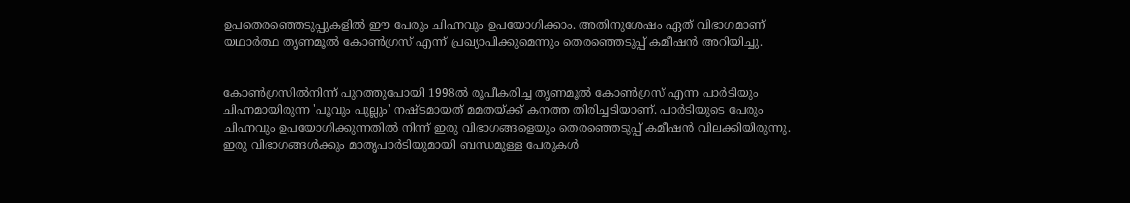ഉപതെരഞ്ഞെടുപ്പുകളിൽ ഈ പേരും ചിഹ്നവും ഉപയോഗിക്കാം. അതിനുശേഷം ഏത് വിഭാഗമാണ് യഥാർത്ഥ തൃണമൂൽ കോൺഗ്രസ് എന്ന് പ്രഖ്യാപിക്കുമെന്നും തെരഞ്ഞെടുപ്പ് കമീഷൻ അറിയിച്ചു.


കോൺഗ്രസിൽനിന്ന് പുറത്തുപോയി 1998ൽ രൂപീകരിച്ച തൃണമൂൽ കോൺഗ്രസ് എന്ന പാർടിയും ചിഹ്നമായിരുന്ന 'പൂവും പുല്ലും' നഷ്ടമായത് മമതയ്ക്ക് കനത്ത തിരിച്ചടിയാണ്. പാർടിയുടെ പേരും ചിഹ്നവും ഉപയോഗിക്കുന്നതിൽ നിന്ന് ഇരു വിഭാഗങ്ങളെയും തെരഞ്ഞെടുപ്പ് കമീഷൻ വിലക്കിയിരുന്നു. ഇരു വിഭാഗങ്ങൾക്കും മാതൃപാർടിയുമായി ബന്ധമുള്ള പേരുകൾ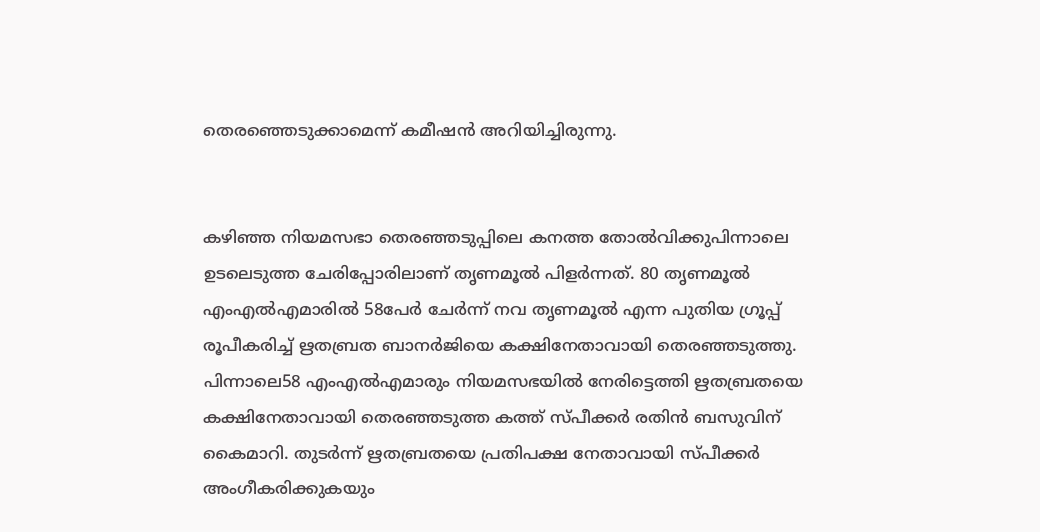തെരഞ്ഞെടുക്കാമെന്ന് കമീഷൻ അറിയിച്ചിരുന്നു.


കഴിഞ്ഞ നിയമസഭാ തെരഞ്ഞടുപ്പിലെ കനത്ത തോൽവിക്കുപിന്നാലെ ഉടലെടുത്ത ചേരിപ്പോരിലാണ് തൃണമൂൽ പിളർന്നത്. 80 തൃണമൂൽ എംഎൽഎമാരിൽ 58പേർ ചേർന്ന് നവ തൃണമൂൽ എന്ന പുതിയ ഗ്രൂപ്പ് രൂപീകരിച്ച് ഋതബ്രത ബാനർജിയെ കക്ഷിനേതാവായി തെരഞ്ഞടുത്തു. പിന്നാലെ58 എംഎൽഎമാരും നിയമസഭയിൽ നേരിട്ടെത്തി ഋതബ്രതയെ കക്ഷിനേതാവായി തെരഞ്ഞടുത്ത കത്ത് സ്‌പീക്കർ രതിൻ ബസുവിന് കൈമാറി. തുടർന്ന് ഋതബ്രതയെ പ്രതിപക്ഷ നേതാവായി സ്പീക്കർ അംഗീകരിക്കുകയും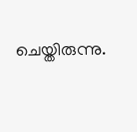ചെയ്തിരുന്നു.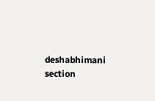deshabhimani section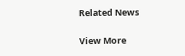Related News

View More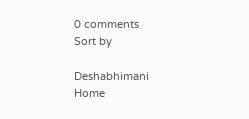0 comments
Sort by

Deshabhimani
Home